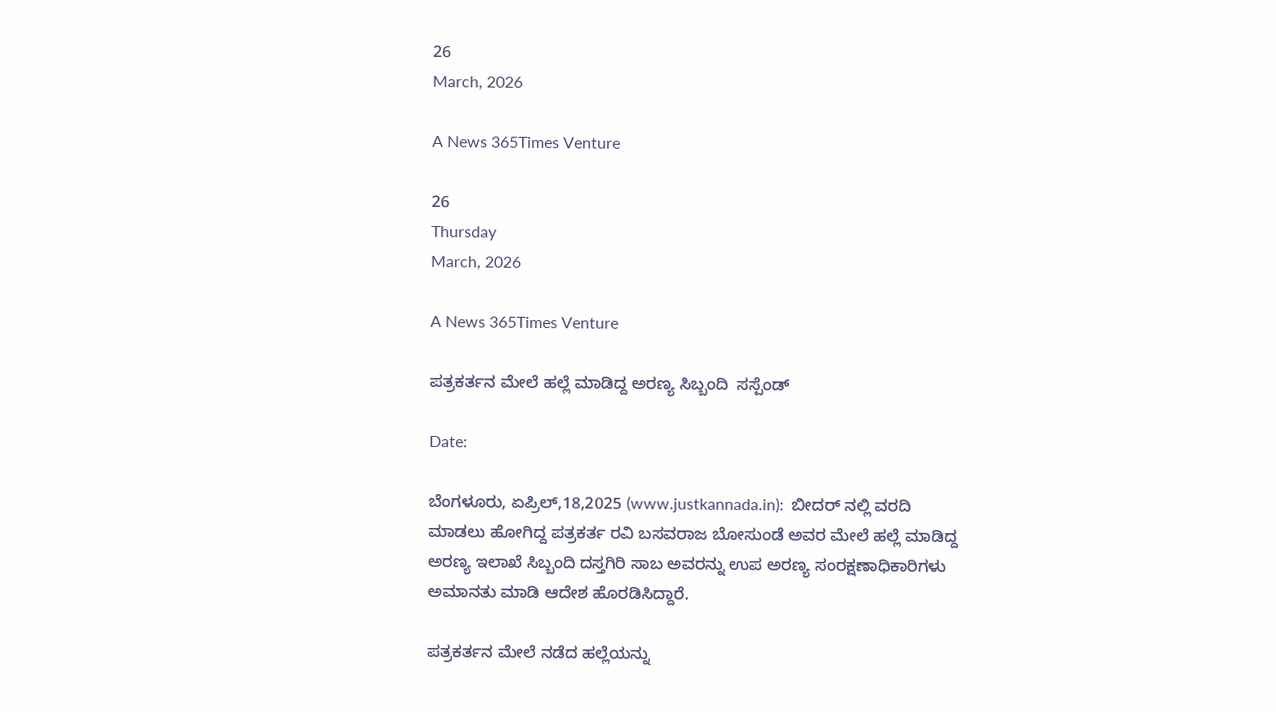26
March, 2026

A News 365Times Venture

26
Thursday
March, 2026

A News 365Times Venture

ಪತ್ರಕರ್ತನ ಮೇಲೆ ಹಲ್ಲೆ ಮಾಡಿದ್ದ ಅರಣ್ಯ ಸಿಬ್ಬಂದಿ  ಸಸ್ಪೆಂಡ್

Date:

ಬೆಂಗಳೂರು, ಏಪ್ರಿಲ್,18,2025 (www.justkannada.in):  ಬೀದರ್ ನಲ್ಲಿ ವರದಿ ಮಾಡಲು ಹೋಗಿದ್ದ ಪತ್ರಕರ್ತ ರವಿ ಬಸವರಾಜ ಬೋಸುಂಡೆ ಅವರ ಮೇಲೆ ಹಲ್ಲೆ ಮಾಡಿದ್ದ ಅರಣ್ಯ ಇಲಾಖೆ ಸಿಬ್ಬಂದಿ ದಸ್ತಗಿರಿ ಸಾಬ ಅವರನ್ನು ಉಪ ಅರಣ್ಯ ಸಂರಕ್ಷಣಾಧಿಕಾರಿಗಳು ಅಮಾನತು ಮಾಡಿ ಆದೇಶ ಹೊರಡಿಸಿದ್ದಾರೆ.

ಪತ್ರಕರ್ತನ ಮೇಲೆ ನಡೆದ ಹಲ್ಲೆಯನ್ನು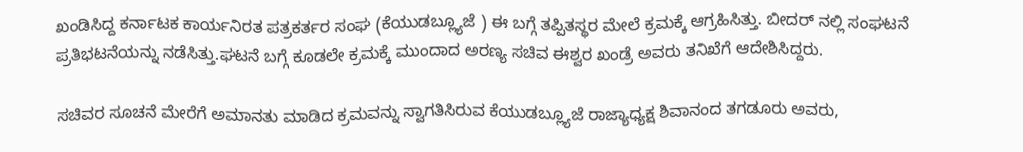ಖಂಡಿಸಿದ್ದ ಕರ್ನಾಟಕ ಕಾರ್ಯನಿರತ ಪತ್ರಕರ್ತರ ಸಂಘ (ಕೆಯುಡಬ್ಲ್ಯೂಜೆ ) ಈ ಬಗ್ಗೆ ತಪ್ಪಿತಸ್ಥರ ಮೇಲೆ ಕ್ರಮಕ್ಕೆ ಆಗ್ರಹಿಸಿತ್ತು. ಬೀದರ್ ನಲ್ಲಿ ಸಂಘಟನೆ ಪ್ರತಿಭಟನೆಯನ್ನು ನಡೆಸಿತ್ತು.ಘಟನೆ ಬಗ್ಗೆ ಕೂಡಲೇ ಕ್ರಮಕ್ಕೆ ಮುಂದಾದ ಅರಣ್ಯ ಸಚಿವ ಈಶ್ವರ ಖಂಡ್ರೆ ಅವರು ತನಿಖೆಗೆ ಆದೇಶಿಸಿದ್ದರು.

ಸಚಿವರ ಸೂಚನೆ ಮೇರೆಗೆ ಅಮಾನತು ಮಾಡಿದ ಕ್ರಮವನ್ನು ಸ್ವಾಗತಿಸಿರುವ ಕೆಯುಡಬ್ಲ್ಯೂಜೆ ರಾಜ್ಯಾಧ್ಯಕ್ಷ ಶಿವಾನಂದ ತಗಡೂರು ಅವರು,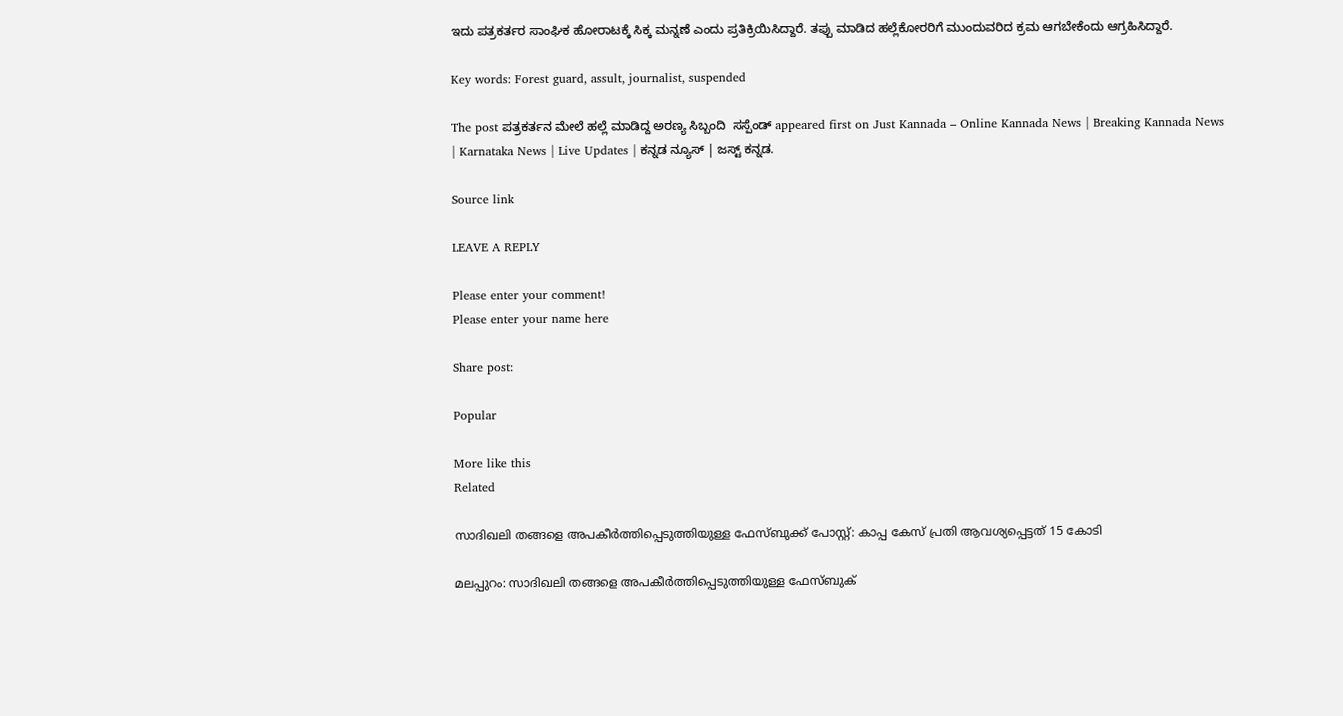ಇದು ಪತ್ರಕರ್ತರ ಸಾಂಘಿಕ ಹೋರಾಟಕ್ಕೆ ಸಿಕ್ಕ ಮನ್ನಣೆ ಎಂದು ಪ್ರತಿಕ್ರಿಯಿಸಿದ್ದಾರೆ. ತಪ್ಪು ಮಾಡಿದ ಹಲ್ಲೆಕೋರರಿಗೆ ಮುಂದುವರಿದ ಕ್ರಮ ಆಗಬೇಕೆಂದು ಆಗ್ರಹಿಸಿದ್ದಾರೆ.

Key words: Forest guard, assult, journalist, suspended

The post ಪತ್ರಕರ್ತನ ಮೇಲೆ ಹಲ್ಲೆ ಮಾಡಿದ್ದ ಅರಣ್ಯ ಸಿಬ್ಬಂದಿ  ಸಸ್ಪೆಂಡ್ appeared first on Just Kannada – Online Kannada News | Breaking Kannada News | Karnataka News | Live Updates | ಕನ್ನಡ ನ್ಯೂಸ್ | ಜಸ್ಟ್ ಕನ್ನಡ.

Source link

LEAVE A REPLY

Please enter your comment!
Please enter your name here

Share post:

Popular

More like this
Related

സാദിഖലി തങ്ങളെ അപകീർത്തിപ്പെടുത്തിയുള്ള ഫേസ്ബുക്ക് പോസ്റ്റ്: കാപ്പ കേസ് പ്രതി ആവശ്യപ്പെട്ടത് 15 കോടി

മലപ്പുറം: സാദിഖലി തങ്ങളെ അപകീർത്തിപ്പെടുത്തിയുള്ള ഫേസ്ബുക്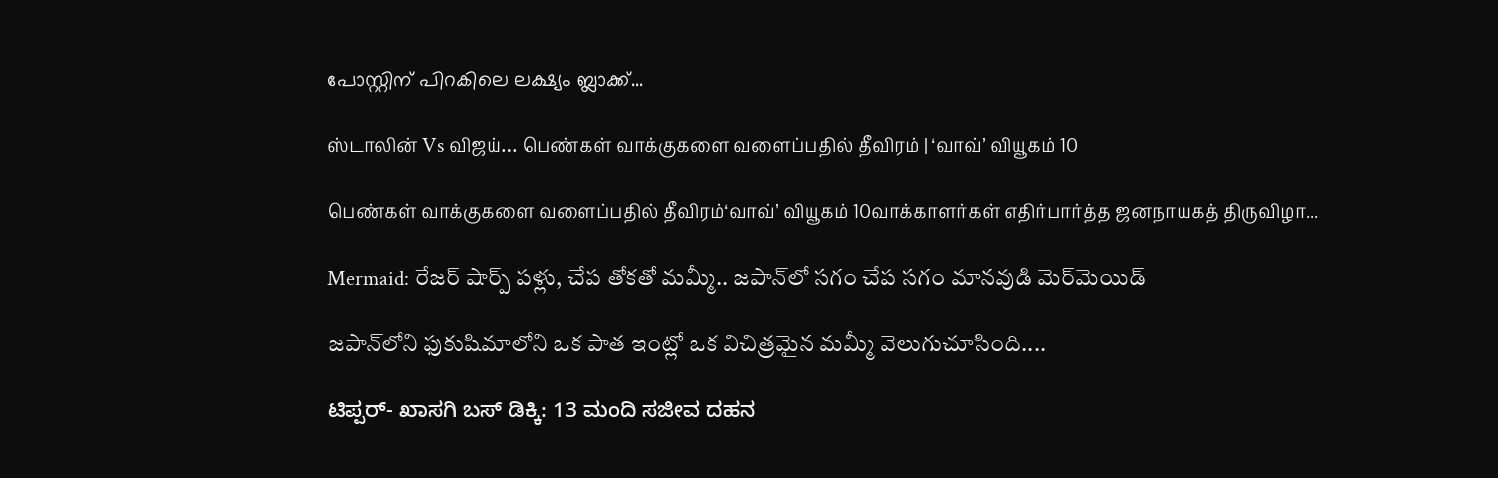പോസ്റ്റിന് പിറകിലെ ലക്ഷ്യം ബ്ലാക്ക്...

ஸ்டாலின் Vs விஜய்… பெண்கள் வாக்குகளை வளைப்பதில் தீவிரம் | ‘வாவ்’ வியூகம் 10

பெண்கள் வாக்குகளை வளைப்பதில் தீவிரம்‘வாவ்’ வியூகம் 10வாக்காளர்கள் எதிர்பார்த்த ஜனநாயகத் திருவிழா...

Mermaid: రేజర్ షార్ప్ పళ్లు, చేప తోకతో మమ్మీ.. జపాన్‌లో సగం చేప సగం మానవుడి మెర్‌మెయిడ్

జపాన్‌లోని ఫుకుషిమాలోని ఒక పాత ఇంట్లో ఒక విచిత్రమైన మమ్మీ వెలుగుచూసింది....

ಟಿಪ್ಪರ್- ಖಾಸಗಿ ಬಸ್ ಡಿಕ್ಕಿ: 13 ಮಂದಿ ಸಜೀವ ದಹನ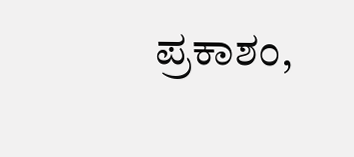ಪ್ರಕಾಶಂ,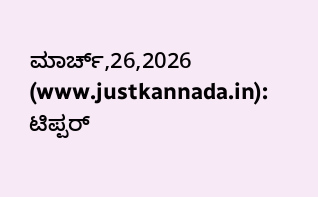ಮಾರ್ಚ್,26,2026 (www.justkannada.in):  ಟಿಪ್ಪರ್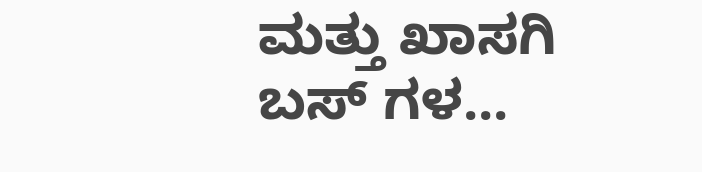ಮತ್ತು ಖಾಸಗಿ ಬಸ್ ಗಳ...